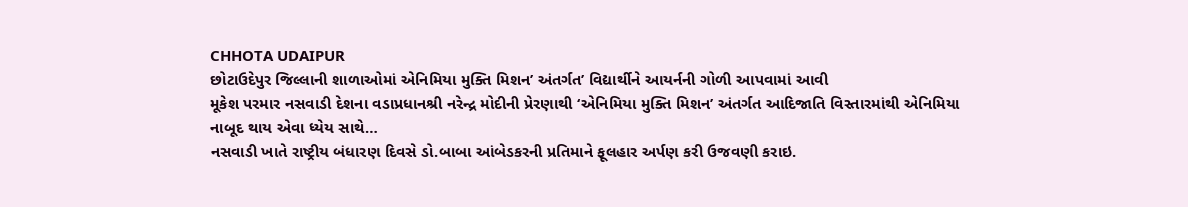CHHOTA UDAIPUR
છોટાઉદેપુર જિલ્લાની શાળાઓમાં એનિમિયા મુક્તિ મિશન’ અંતર્ગત’ વિદ્યાર્થીને આયર્નની ગોળી આપવામાં આવી
મૂકેશ પરમાર નસવાડી દેશના વડાપ્રધાનશ્રી નરેન્દ્ર મોદીની પ્રેરણાથી ‘એનિમિયા મુક્તિ મિશન’ અંતર્ગત આદિજાતિ વિસ્તારમાંથી એનિમિયા નાબૂદ થાય એવા ધ્યેય સાથે…
નસવાડી ખાતે રાષ્ટ્રીય બંધારણ દિવસે ડો.બાબા આંબેડકરની પ્રતિમાને ફૂલહાર અર્પણ કરી ઉજવણી કરાઇ.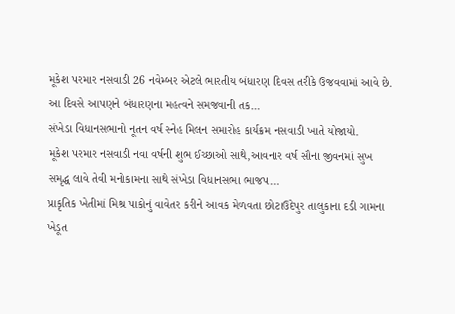મૂકેશ પરમાર નસવાડી 26 નવેમ્બર એટલે ભારતીય બંધારણ દિવસ તરીકે ઉજવવામાં આવે છે. આ દિવસે આપણને બંધારણના મહત્વને સમજવાની તક…
સંખેડા વિધાનસભાનો નૂતન વર્ષ સ્નેહ મિલન સમારોહ કાર્યક્રમ નસવાડી ખાતે યોજાયો.
મૂકેશ પરમાર નસવાડી નવા વર્ષની શુભ ઈચ્છાઓ સાથે,આવનાર વર્ષ સૌના જીવનમાં સુખ સમૃદ્ધ લાવે તેવી મનોકામના સાથે સંખેડા વિધાનસભા ભાજપ…
પ્રાકૃતિક ખેતીમાં મિશ્ર પાકોનું વાવેતર કરીને આવક મેળવતા છોટાઉદેપુર તાલુકાના દડી ગામના ખેડૂત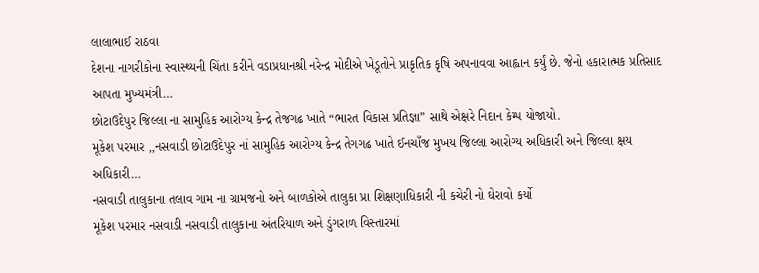લાલાભાઈ રાઠવા
દેશના નાગરીકોના સ્વાસ્થ્યની ચિંતા કરીને વડાપ્રધાનશ્રી નરેન્દ્ર મોદીએ ખેડૂતોને પ્રાકૃતિક કૃષિ અપનાવવા આહ્વાન કર્યું છે. જેનો હકારાત્મક પ્રતિસાદ આપતા મુખ્યમંત્રી…
છોટાઉદેપુર જિલ્લા ના સામુહિક આરોગ્ય કેન્દ્ર તેજગઢ ખાતે “ભારત વિકાસ પ્રતિજ્ઞા” સાથે એક્ષરે નિદાન કેમ્પ યોજાયો.
મૂકેશ પરમાર ,,નસવાડી છોટાઉદેપુર નાં સામુહિક આરોગ્ય કેન્દ્ર તેગગઢ ખાતે ઈનચાઁજ મુખય જિલ્લા આરોગ્ય અધિકારી અને જિલ્લા ક્ષય અધિકારી…
નસવાડી તાલુકાના તલાવ ગામ ના ગ્રામજનો અને બાળકોએ તાલુકા પ્રા શિક્ષણાધિકારી ની કચેરી નો ઘેરાવો કર્યો
મૂકેશ પરમાર નસવાડી નસવાડી તાલુકાના અંતરિયાળ અને ડુંગરાળ વિસ્તારમાં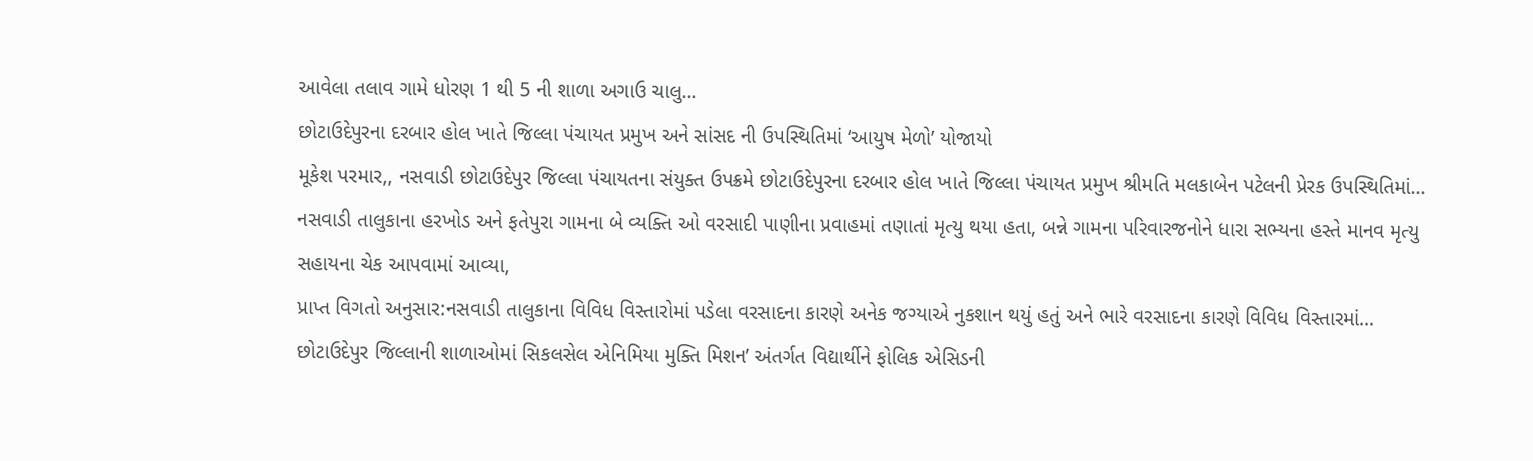આવેલા તલાવ ગામે ધોરણ 1 થી 5 ની શાળા અગાઉ ચાલુ…
છોટાઉદેપુરના દરબાર હોલ ખાતે જિલ્લા પંચાયત પ્રમુખ અને સાંસદ ની ઉપસ્થિતિમાં ‘આયુષ મેળો’ યોજાયો
મૂકેશ પરમાર,, નસવાડી છોટાઉદેપુર જિલ્લા પંચાયતના સંયુક્ત ઉપક્રમે છોટાઉદેપુરના દરબાર હોલ ખાતે જિલ્લા પંચાયત પ્રમુખ શ્રીમતિ મલકાબેન પટેલની પ્રેરક ઉપસ્થિતિમાં…
નસવાડી તાલુકાના હરખોડ અને ફતેપુરા ગામના બે વ્યક્તિ ઓ વરસાદી પાણીના પ્રવાહમાં તણાતાં મૃત્યુ થયા હતા, બન્ને ગામના પરિવારજનોને ધારા સભ્યના હસ્તે માનવ મૃત્યુ સહાયના ચેક આપવામાં આવ્યા,
પ્રાપ્ત વિગતો અનુસાર:નસવાડી તાલુકાના વિવિધ વિસ્તારોમાં પડેલા વરસાદના કારણે અનેક જગ્યાએ નુકશાન થયું હતું અને ભારે વરસાદના કારણે વિવિધ વિસ્તારમાં…
છોટાઉદેપુર જિલ્લાની શાળાઓમાં સિકલસેલ એનિમિયા મુક્તિ મિશન’ અંતર્ગત વિદ્યાર્થીને ફોલિક એસિડની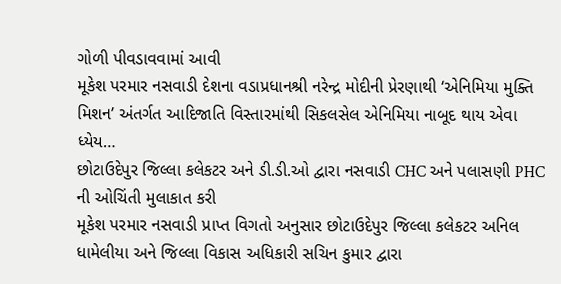ગોળી પીવડાવવામાં આવી
મૂકેશ પરમાર નસવાડી દેશના વડાપ્રધાનશ્રી નરેન્દ્ર મોદીની પ્રેરણાથી ‘એનિમિયા મુક્તિ મિશન’ અંતર્ગત આદિજાતિ વિસ્તારમાંથી સિકલસેલ એનિમિયા નાબૂદ થાય એવા ધ્યેય…
છોટાઉદેપુર જિલ્લા કલેકટર અને ડી.ડી.ઓ દ્વારા નસવાડી CHC અને પલાસણી PHC ની ઓચિંતી મુલાકાત કરી
મૂકેશ પરમાર નસવાડી પ્રાપ્ત વિગતો અનુસાર છોટાઉદેપુર જિલ્લા કલેકટર અનિલ ધામેલીયા અને જિલ્લા વિકાસ અધિકારી સચિન કુમાર દ્વારા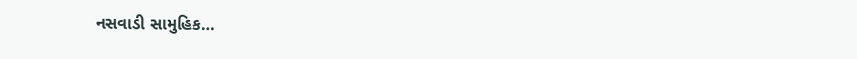નસવાડી સામુહિક…